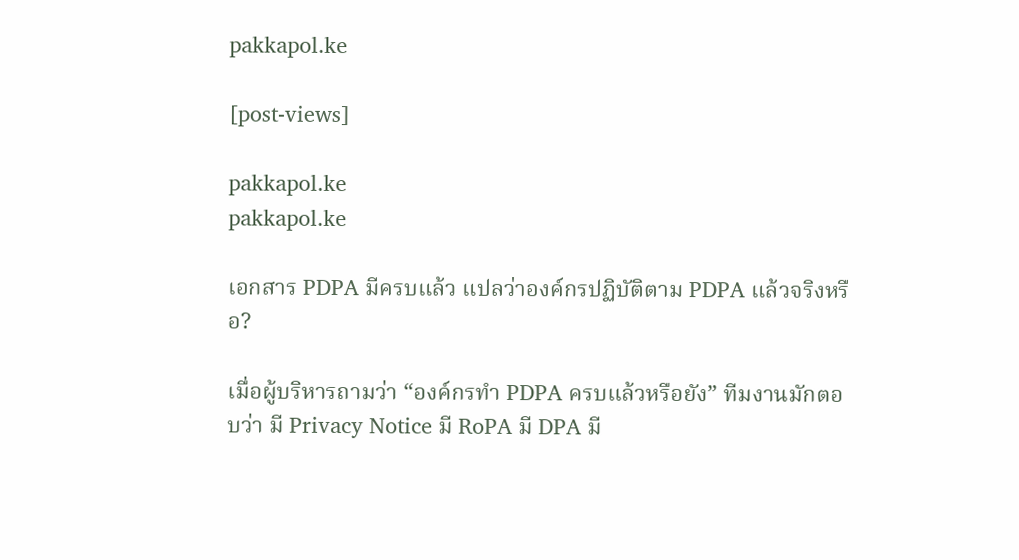pakkapol.ke

[post-views]

pakkapol.ke
pakkapol.ke

เอกสาร PDPA มีครบแล้ว แปลว่าองค์กรปฏิบัติตาม PDPA แล้วจริงหรือ?

เมื่อผู้บริหารถามว่า “องค์กรทำ PDPA ครบแล้วหรือยัง” ทีมงานมักตอบว่า มี Privacy Notice มี RoPA มี DPA มี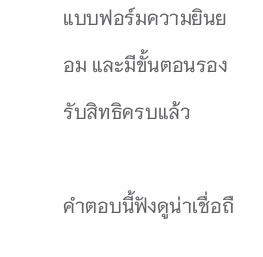แบบฟอร์มความยินยอม และมีขั้นตอนรองรับสิทธิครบแล้ว

คำตอบนี้ฟังดูน่าเชื่อถื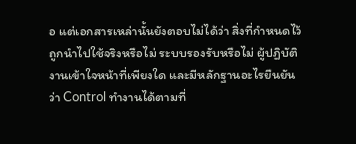อ แต่เอกสารเหล่านั้นยังตอบไม่ได้ว่า สิ่งที่กำหนดไว้ถูกนำไปใช้จริงหรือไม่ ระบบรองรับหรือไม่ ผู้ปฏิบัติงานเข้าใจหน้าที่เพียงใด และมีหลักฐานอะไรยืนยันว่า Control ทำงานได้ตามที่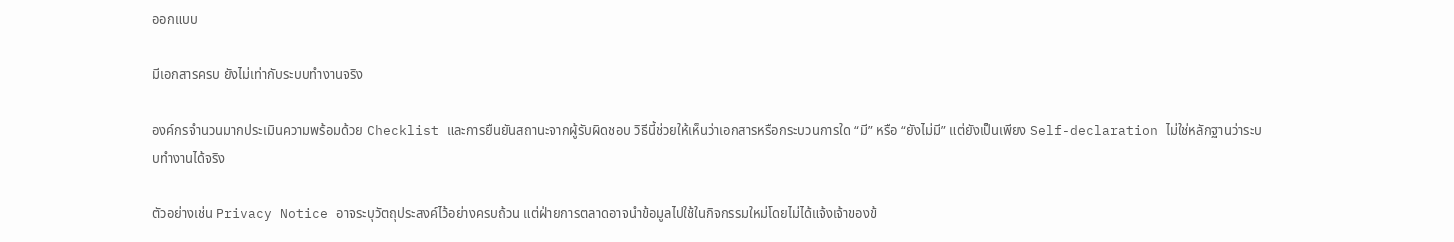ออกแบบ

มีเอกสารครบ ยังไม่เท่ากับระบบทำงานจริง

องค์กรจำนวนมากประเมินความพร้อมด้วย Checklist และการยืนยันสถานะจากผู้รับผิดชอบ วิธีนี้ช่วยให้เห็นว่าเอกสารหรือกระบวนการใด “มี” หรือ “ยังไม่มี” แต่ยังเป็นเพียง Self-declaration ไม่ใช่หลักฐานว่าระบบทำงานได้จริง

ตัวอย่างเช่น Privacy Notice อาจระบุวัตถุประสงค์ไว้อย่างครบถ้วน แต่ฝ่ายการตลาดอาจนำข้อมูลไปใช้ในกิจกรรมใหม่โดยไม่ได้แจ้งเจ้าของข้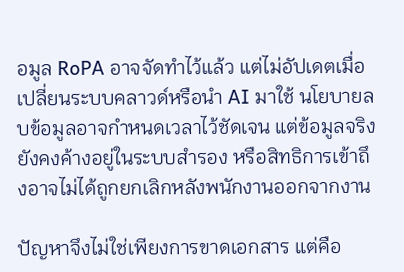อมูล RoPA อาจจัดทำไว้แล้ว แต่ไม่อัปเดตเมื่อเปลี่ยนระบบคลาวด์หรือนำ AI มาใช้ นโยบายลบข้อมูลอาจกำหนดเวลาไว้ชัดเจน แต่ข้อมูลจริงยังคงค้างอยู่ในระบบสำรอง หรือสิทธิการเข้าถึงอาจไม่ได้ถูกยกเลิกหลังพนักงานออกจากงาน

ปัญหาจึงไม่ใช่เพียงการขาดเอกสาร แต่คือ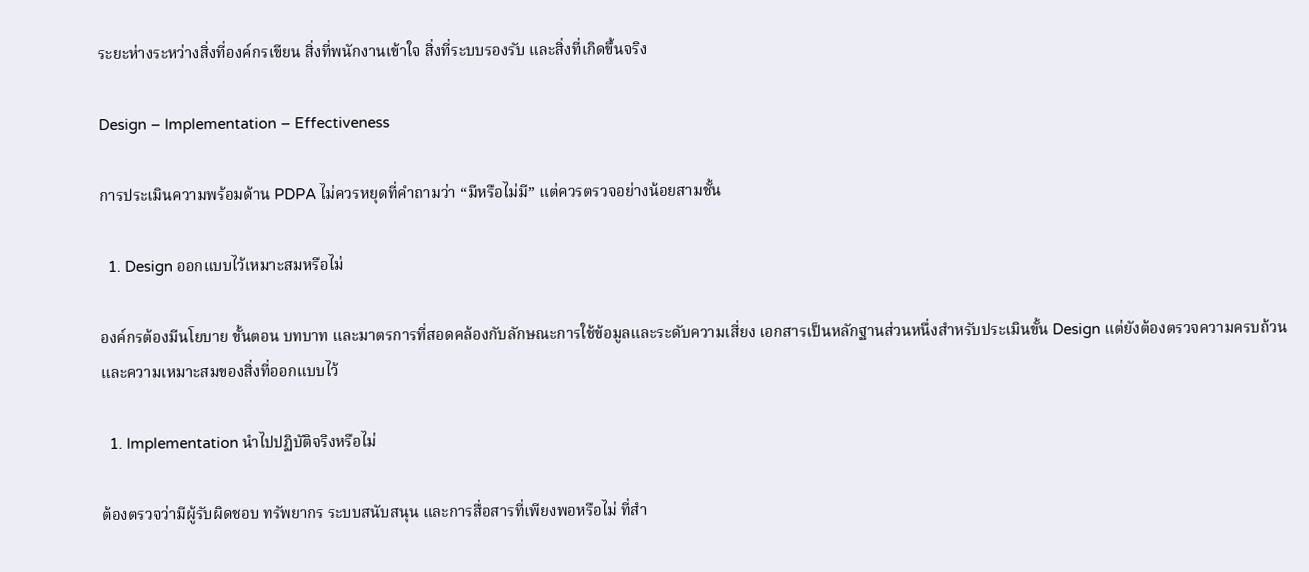ระยะห่างระหว่างสิ่งที่องค์กรเขียน สิ่งที่พนักงานเข้าใจ สิ่งที่ระบบรองรับ และสิ่งที่เกิดขึ้นจริง

Design – Implementation – Effectiveness

การประเมินความพร้อมด้าน PDPA ไม่ควรหยุดที่คำถามว่า “มีหรือไม่มี” แต่ควรตรวจอย่างน้อยสามชั้น

  1. Design ออกแบบไว้เหมาะสมหรือไม่

องค์กรต้องมีนโยบาย ขั้นตอน บทบาท และมาตรการที่สอดคล้องกับลักษณะการใช้ข้อมูลและระดับความเสี่ยง เอกสารเป็นหลักฐานส่วนหนึ่งสำหรับประเมินขั้น Design แต่ยังต้องตรวจความครบถ้วนและความเหมาะสมของสิ่งที่ออกแบบไว้

  1. Implementation นำไปปฏิบัติจริงหรือไม่

ต้องตรวจว่ามีผู้รับผิดชอบ ทรัพยากร ระบบสนับสนุน และการสื่อสารที่เพียงพอหรือไม่ ที่สำ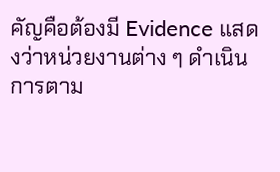คัญคือต้องมี Evidence แสดงว่าหน่วยงานต่าง ๆ ดำเนินการตาม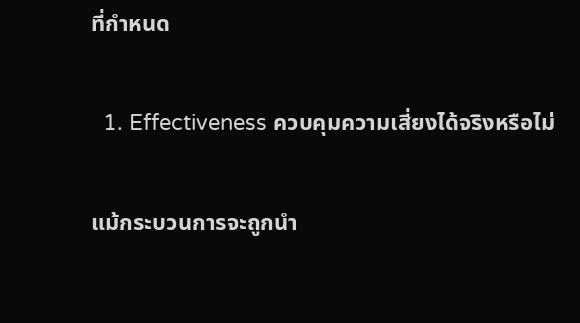ที่กำหนด

  1. Effectiveness ควบคุมความเสี่ยงได้จริงหรือไม่

แม้กระบวนการจะถูกนำ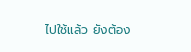ไปใช้แล้ว ยังต้อง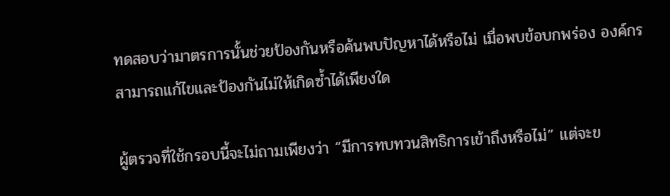ทดสอบว่ามาตรการนั้นช่วยป้องกันหรือค้นพบปัญหาได้หรือไม่ เมื่อพบข้อบกพร่อง องค์กรสามารถแก้ไขและป้องกันไม่ให้เกิดซ้ำได้เพียงใด

ผู้ตรวจที่ใช้กรอบนี้จะไม่ถามเพียงว่า “มีการทบทวนสิทธิการเข้าถึงหรือไม่” แต่จะข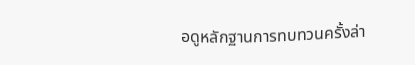อดูหลักฐานการทบทวนครั้งล่า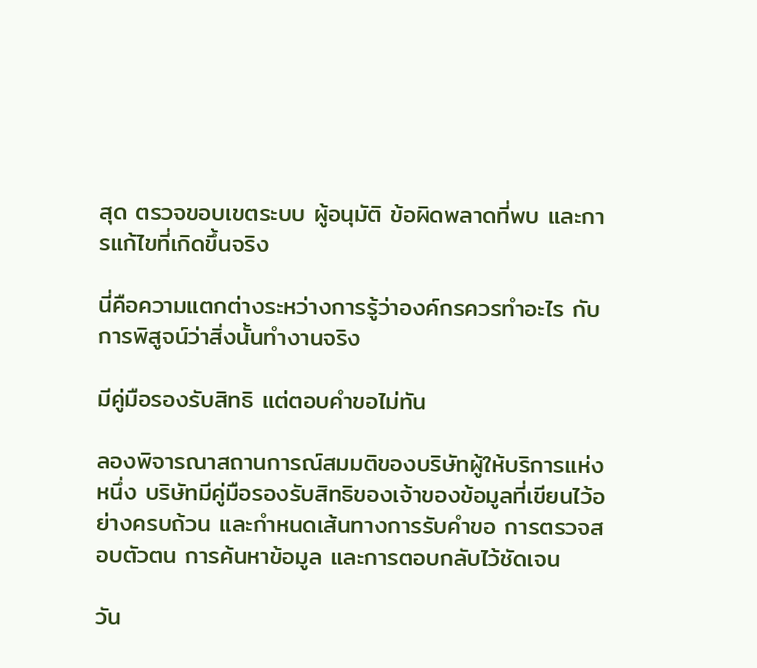สุด ตรวจขอบเขตระบบ ผู้อนุมัติ ข้อผิดพลาดที่พบ และการแก้ไขที่เกิดขึ้นจริง

นี่คือความแตกต่างระหว่างการรู้ว่าองค์กรควรทำอะไร กับการพิสูจน์ว่าสิ่งนั้นทำงานจริง

มีคู่มือรองรับสิทธิ แต่ตอบคำขอไม่ทัน

ลองพิจารณาสถานการณ์สมมติของบริษัทผู้ให้บริการแห่งหนึ่ง บริษัทมีคู่มือรองรับสิทธิของเจ้าของข้อมูลที่เขียนไว้อย่างครบถ้วน และกำหนดเส้นทางการรับคำขอ การตรวจสอบตัวตน การค้นหาข้อมูล และการตอบกลับไว้ชัดเจน

วัน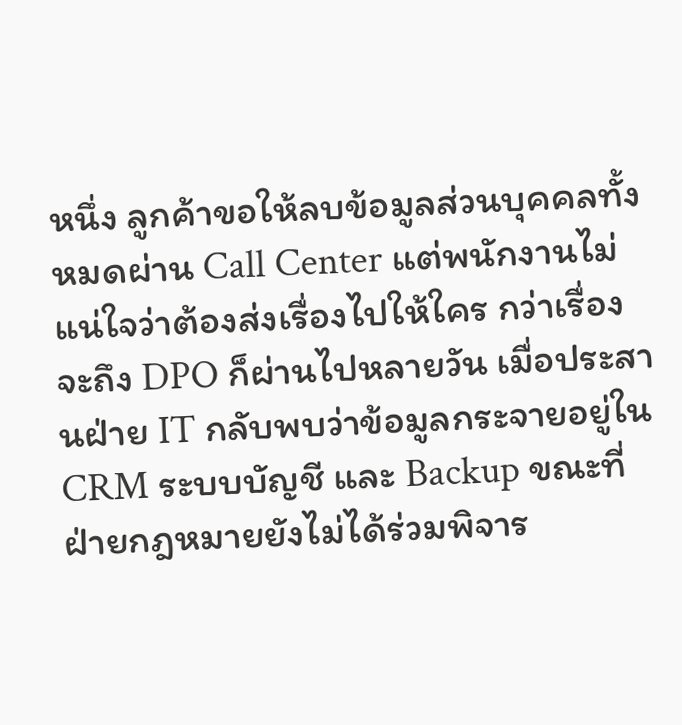หนึ่ง ลูกค้าขอให้ลบข้อมูลส่วนบุคคลทั้งหมดผ่าน Call Center แต่พนักงานไม่แน่ใจว่าต้องส่งเรื่องไปให้ใคร กว่าเรื่องจะถึง DPO ก็ผ่านไปหลายวัน เมื่อประสานฝ่าย IT กลับพบว่าข้อมูลกระจายอยู่ใน CRM ระบบบัญชี และ Backup ขณะที่ฝ่ายกฎหมายยังไม่ได้ร่วมพิจาร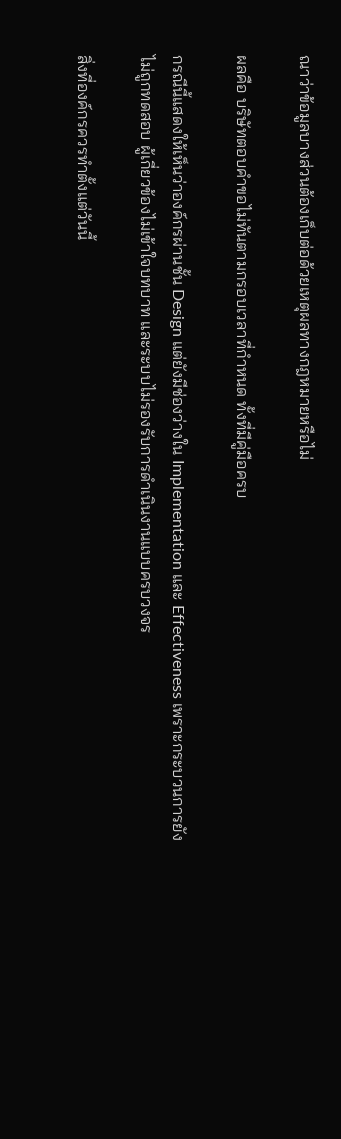ณาว่าข้อมูลบางส่วนต้องเก็บต่อด้วยเหตุผลทางกฎหมายหรือไม่

ผลคือ บริษัทตอบคำขอไม่ทันตามกรอบเวลาที่กำหนด ทั้งที่มีคู่มือครบ

กรณีนี้แสดงให้เห็นว่าองค์กรผ่านชั้น Design แต่ยังมีช่องว่างใน Implementation และ Effectiveness เพราะกระบวนการยังไม่ถูกทดสอบ ผู้เกี่ยวข้องไม่เข้าใจบทบาท และระบบไม่รองรับการดำเนินงานแบบครบวงจร

สิ่งที่องค์กรควรทำตั้งแต่วันนี้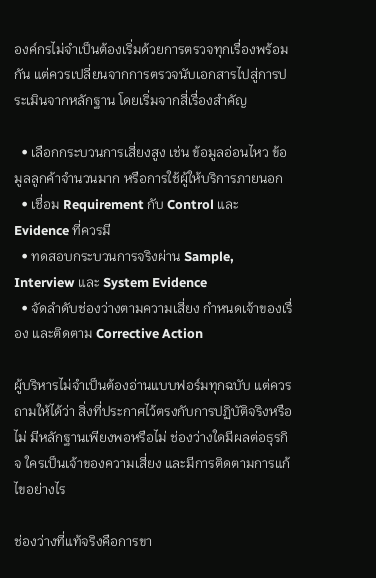องค์กรไม่จำเป็นต้องเริ่มด้วยการตรวจทุกเรื่องพร้อมกัน แต่ควรเปลี่ยนจากการตรวจนับเอกสารไปสู่การประเมินจากหลักฐาน โดยเริ่มจากสี่เรื่องสำคัญ

  • เลือกกระบวนการเสี่ยงสูง เช่น ข้อมูลอ่อนไหว ข้อมูลลูกค้าจำนวนมาก หรือการใช้ผู้ให้บริการภายนอก
  • เชื่อม Requirement กับ Control และ Evidence ที่ควรมี
  • ทดสอบกระบวนการจริงผ่าน Sample, Interview และ System Evidence
  • จัดลำดับช่องว่างตามความเสี่ยง กำหนดเจ้าของเรื่อง และติดตาม Corrective Action

ผู้บริหารไม่จำเป็นต้องอ่านแบบฟอร์มทุกฉบับ แต่ควรถามให้ได้ว่า สิ่งที่ประกาศไว้ตรงกับการปฏิบัติจริงหรือไม่ มีหลักฐานเพียงพอหรือไม่ ช่องว่างใดมีผลต่อธุรกิจ ใครเป็นเจ้าของความเสี่ยง และมีการติดตามการแก้ไขอย่างไร

ช่องว่างที่แท้จริงคือการขา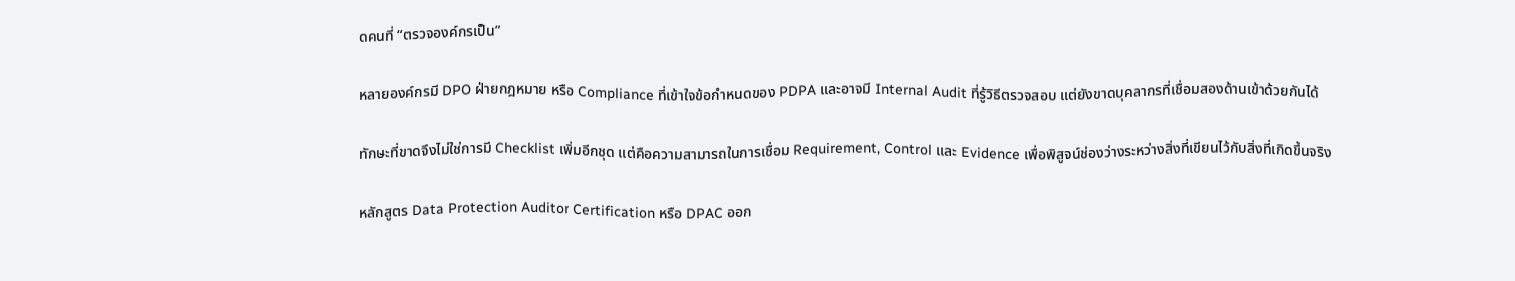ดคนที่ “ตรวจองค์กรเป็น”

หลายองค์กรมี DPO ฝ่ายกฎหมาย หรือ Compliance ที่เข้าใจข้อกำหนดของ PDPA และอาจมี Internal Audit ที่รู้วิธีตรวจสอบ แต่ยังขาดบุคลากรที่เชื่อมสองด้านเข้าด้วยกันได้

ทักษะที่ขาดจึงไม่ใช่การมี Checklist เพิ่มอีกชุด แต่คือความสามารถในการเชื่อม Requirement, Control และ Evidence เพื่อพิสูจน์ช่องว่างระหว่างสิ่งที่เขียนไว้กับสิ่งที่เกิดขึ้นจริง

หลักสูตร Data Protection Auditor Certification หรือ DPAC ออก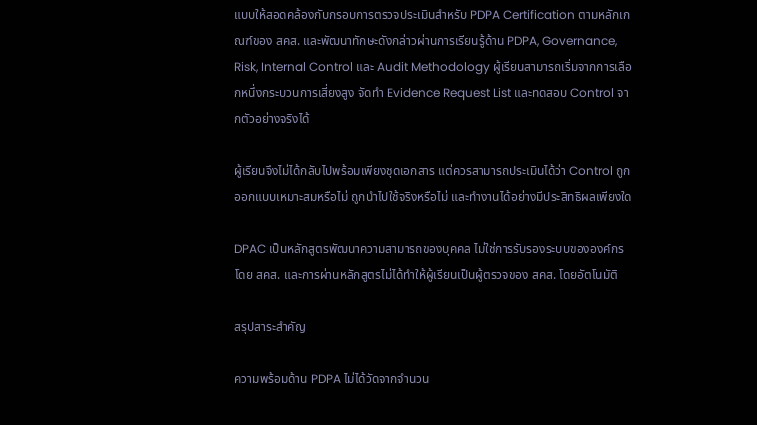แบบให้สอดคล้องกับกรอบการตรวจประเมินสำหรับ PDPA Certification ตามหลักเกณฑ์ของ สคส. และพัฒนาทักษะดังกล่าวผ่านการเรียนรู้ด้าน PDPA, Governance, Risk, Internal Control และ Audit Methodology ผู้เรียนสามารถเริ่มจากการเลือกหนึ่งกระบวนการเสี่ยงสูง จัดทำ Evidence Request List และทดสอบ Control จากตัวอย่างจริงได้

ผู้เรียนจึงไม่ได้กลับไปพร้อมเพียงชุดเอกสาร แต่ควรสามารถประเมินได้ว่า Control ถูกออกแบบเหมาะสมหรือไม่ ถูกนำไปใช้จริงหรือไม่ และทำงานได้อย่างมีประสิทธิผลเพียงใด

DPAC เป็นหลักสูตรพัฒนาความสามารถของบุคคล ไม่ใช่การรับรองระบบขององค์กรโดย สคส. และการผ่านหลักสูตรไม่ได้ทำให้ผู้เรียนเป็นผู้ตรวจของ สคส. โดยอัตโนมัติ

สรุปสาระสำคัญ

ความพร้อมด้าน PDPA ไม่ได้วัดจากจำนวน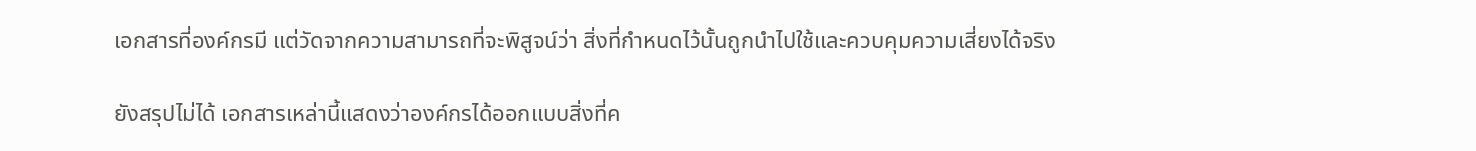เอกสารที่องค์กรมี แต่วัดจากความสามารถที่จะพิสูจน์ว่า สิ่งที่กำหนดไว้นั้นถูกนำไปใช้และควบคุมความเสี่ยงได้จริง

ยังสรุปไม่ได้ เอกสารเหล่านี้แสดงว่าองค์กรได้ออกแบบสิ่งที่ค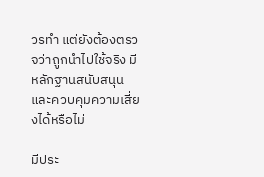วรทำ แต่ยังต้องตรวจว่าถูกนำไปใช้จริง มีหลักฐานสนับสนุน และควบคุมความเสี่ยงได้หรือไม่

มีประ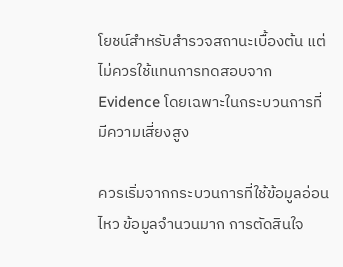โยชน์สำหรับสำรวจสถานะเบื้องต้น แต่ไม่ควรใช้แทนการทดสอบจาก Evidence โดยเฉพาะในกระบวนการที่มีความเสี่ยงสูง

ควรเริ่มจากกระบวนการที่ใช้ข้อมูลอ่อนไหว ข้อมูลจำนวนมาก การตัดสินใจ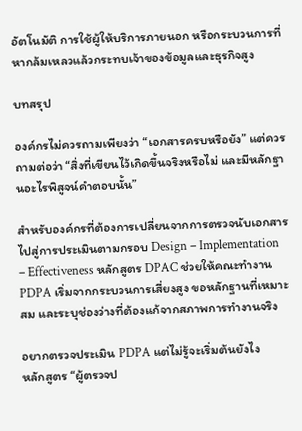อัตโนมัติ การใช้ผู้ให้บริการภายนอก หรือกระบวนการที่หากล้มเหลวแล้วกระทบเจ้าของข้อมูลและธุรกิจสูง

บทสรุป

องค์กรไม่ควรถามเพียงว่า “เอกสารครบหรือยัง” แต่ควรถามต่อว่า “สิ่งที่เขียนไว้เกิดขึ้นจริงหรือไม่ และมีหลักฐานอะไรพิสูจน์คำตอบนั้น”

สำหรับองค์กรที่ต้องการเปลี่ยนจากการตรวจนับเอกสารไปสู่การประเมินตามกรอบ Design – Implementation – Effectiveness หลักสูตร DPAC ช่วยให้คณะทำงาน PDPA เริ่มจากกระบวนการเสี่ยงสูง ขอหลักฐานที่เหมาะสม และระบุช่องว่างที่ต้องแก้จากสภาพการทำงานจริง

อยากตรวจประเมิน PDPA แต่ไม่รู้จะเริ่มต้นยังไง
หลักสูตร “ผู้ตรวจป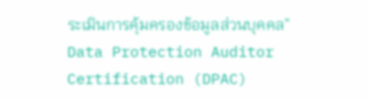ระเมินการคุ้มครองข้อมูลส่วนบุคคล” Data Protection Auditor Certification (DPAC)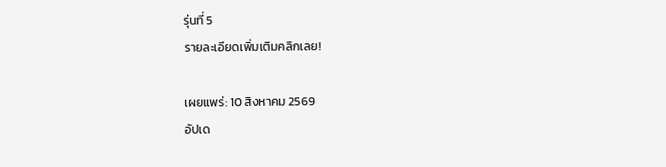รุ่นที่ 5
รายละเอียดเพิ่มเติมคลิกเลย!

เผยแพร่: 10 สิงหาคม 2569
อัปเด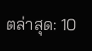ตล่าสุด: 10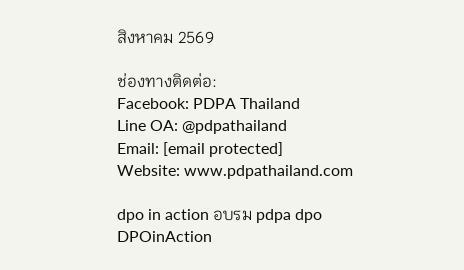สิงหาคม 2569

ช่องทางติดต่อ:
Facebook: PDPA Thailand
Line OA: @pdpathailand
Email: [email protected]
Website: www.pdpathailand.com

dpo in action อบรม pdpa dpo
DPOinAction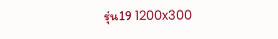รุ่น19 1200x300